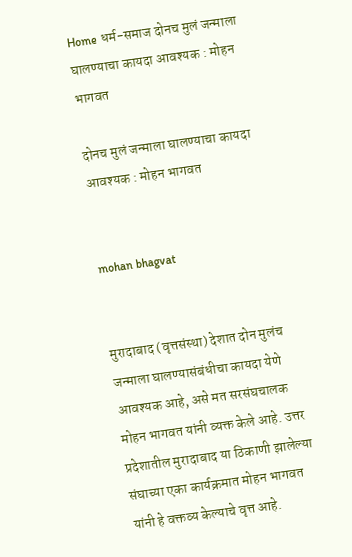Home धर्म-समाज दोनच मुलं जन्माला घालण्याचा कायदा आवश्यक : मोहन भागवत

दोनच मुलं जन्माला घालण्याचा कायदा आवश्यक : मोहन भागवत


mohan bhagvat


मुरादाबाद (वृत्तसंस्था) देशात दोन मुलंच जन्माला घालण्यासंबंधीचा कायदा येणे आवश्यक आहे, असे मत सरसंघचालक मोहन भागवत यांनी व्यक्त केले आहे. उत्तर प्रदेशातील मुरादाबाद या ठिकाणी झालेल्या संघाच्या एका कार्यक्रमात मोहन भागवत यांनी हे वक्तव्य केल्याचे वृत्त आहे.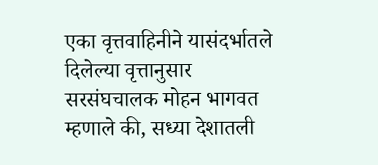एका वृत्तवाहिनीने यासंदर्भातले दिलेल्या वृत्तानुसार सरसंघचालक मोहन भागवत म्हणाले की, सध्या देशातली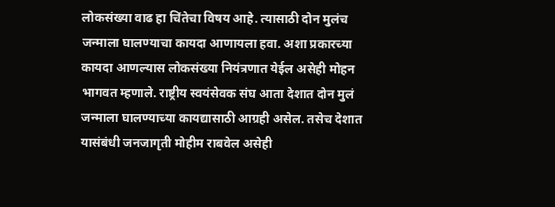लोकसंख्या वाढ हा चिंतेचा विषय आहे. त्यासाठी दोन मुलंच जन्माला घालण्याचा कायदा आणायला हवा. अशा प्रकारच्या कायदा आणल्यास लोकसंख्या नियंत्रणात येईल असेही मोहन भागवत म्हणाले. राष्ट्रीय स्वयंसेवक संघ आता देशात दोन मुलं जन्माला घालण्याच्या कायद्यासाठी आग्रही असेल. तसेच देशात यासंबंधी जनजागृती मोहीम राबवेल असेही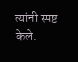त्यांनी स्पष्ट केले.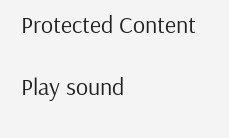Protected Content

Play sound